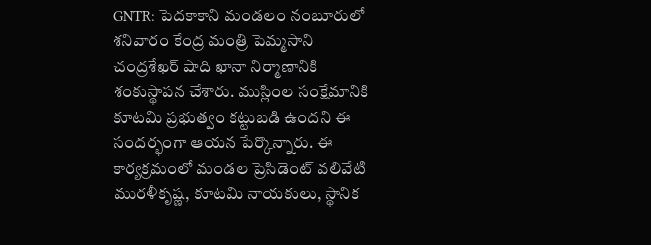GNTR: పెదకాకాని మండలం నంబూరులో శనివారం కేంద్ర మంత్రి పెమ్మసాని చంద్రశేఖర్ షాది ఖానా నిర్మాణానికి శంకుస్థాపన చేశారు. ముస్లింల సంక్షేమానికి కూటమి ప్రభుత్వం కట్టుబడి ఉందని ఈ సందర్భంగా ఆయన పేర్కొన్నారు. ఈ కార్యక్రమంలో మండల ప్రెసిడెంట్ వలివేటి మురళీకృష్ణ, కూటమి నాయకులు, స్థానిక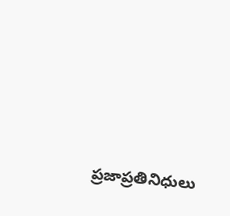ప్రజాప్రతినిధులు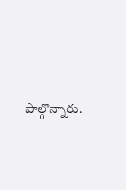పాల్గొన్నారు.